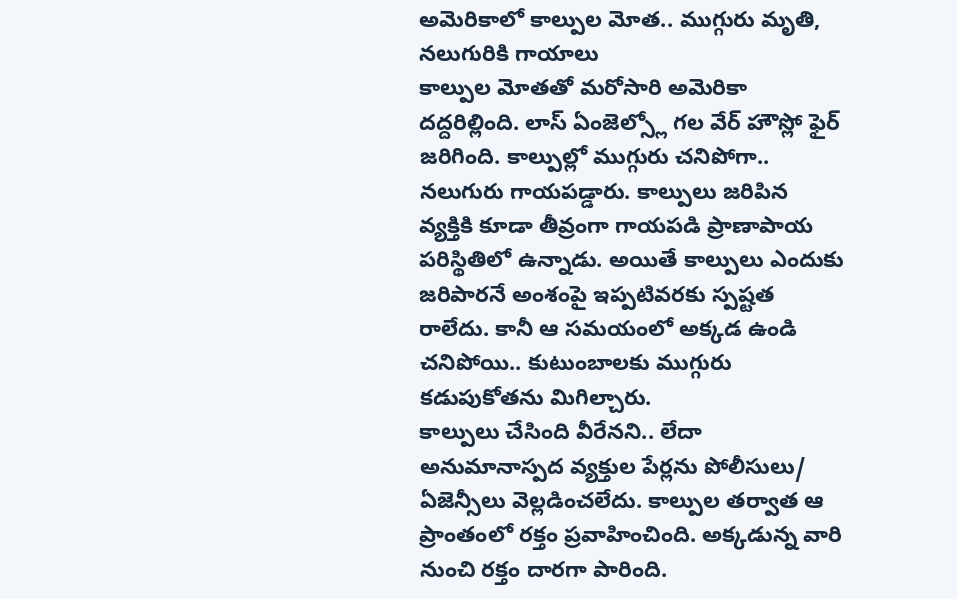అమెరికాలో కాల్పుల మోత.. ముగ్గురు మృతి, నలుగురికి గాయాలు
కాల్పుల మోతతో మరోసారి అమెరికా దద్దరిల్లింది. లాస్ ఏంజెల్స్లో గల వేర్ హౌస్లో ఫైర్ జరిగింది. కాల్పుల్లో ముగ్గురు చనిపోగా.. నలుగురు గాయపడ్డారు. కాల్పులు జరిపిన వ్యక్తికి కూడా తీవ్రంగా గాయపడి ప్రాణాపాయ పరిస్థితిలో ఉన్నాడు. అయితే కాల్పులు ఎందుకు జరిపారనే అంశంపై ఇప్పటివరకు స్పష్టత రాలేదు. కానీ ఆ సమయంలో అక్కడ ఉండి చనిపోయి.. కుటుంబాలకు ముగ్గురు కడుపుకోతను మిగిల్చారు.
కాల్పులు చేసింది వీరేనని.. లేదా అనుమానాస్పద వ్యక్తుల పేర్లను పోలీసులు/ ఏజెన్సీలు వెల్లడించలేదు. కాల్పుల తర్వాత ఆ ప్రాంతంలో రక్తం ప్రవాహించింది. అక్కడున్న వారి నుంచి రక్తం దారగా పారింది.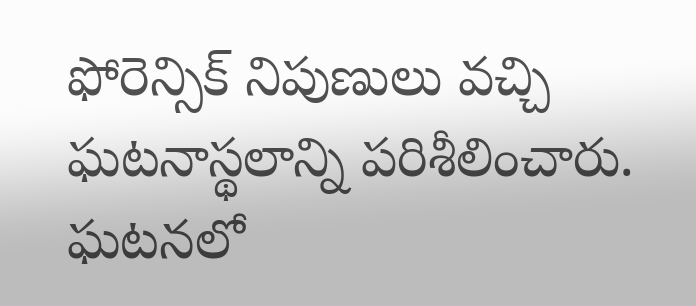ఫోరెన్సిక్ నిపుణులు వచ్చి ఘటనాస్థలాన్ని పరిశీలించారు. ఘటనలో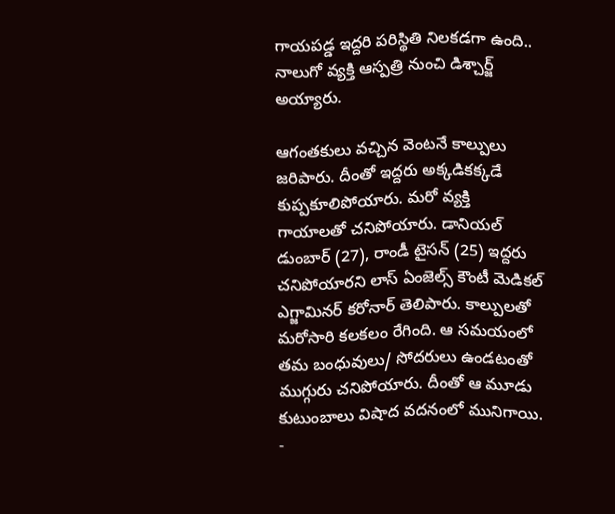గాయపడ్డ ఇద్దరి పరిస్థితి నిలకడగా ఉంది.. నాలుగో వ్యక్తి ఆస్పత్రి నుంచి డిశ్చార్జ్ అయ్యారు.

ఆగంతకులు వచ్చిన వెంటనే కాల్పులు జరిపారు. దీంతో ఇద్దరు అక్కడికక్కడే కుప్పకూలిపోయారు. మరో వ్యక్తి గాయాలతో చనిపోయారు. డానియల్ డుంబార్ (27), రాండీ టైసన్ (25) ఇద్దరు చనిపోయారని లాస్ ఏంజెల్స్ కౌంటీ మెడికల్ ఎగ్జామినర్ కరోనార్ తెలిపారు. కాల్పులతో మరోసారి కలకలం రేగింది. ఆ సమయంలో తమ బంధువులు/ సోదరులు ఉండటంతో ముగ్గురు చనిపోయారు. దీంతో ఆ మూడు కుటుంబాలు విషాద వదనంలో మునిగాయి.
-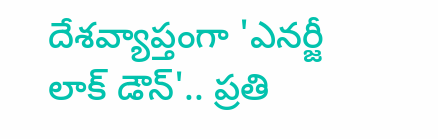దేశవ్యాప్తంగా 'ఎనర్జీ లాక్ డౌన్'.. ప్రతి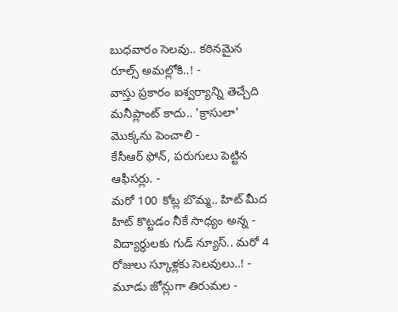బుధవారం సెలవు.. కఠినమైన రూల్స్ అమల్లోకి..! -
వాస్తు ప్రకారం ఐశ్వర్యాన్ని తెచ్చేది మనీప్లాంట్ కాదు.. 'క్రాసులా' మొక్కను పెంచాలి -
కేసీఆర్ ఫోన్, పరుగులు పెట్టిన ఆఫీసర్లు. -
మరో 100 కోట్ల బొమ్మ.. హిట్ మీద హిట్ కొట్టడం నీకే సాధ్యం అన్న -
విద్యార్థులకు గుడ్ న్యూస్.. మరో 4 రోజులు స్కూళ్లకు సెలవులు..! -
మూడు జోన్లుగా తిరుమల -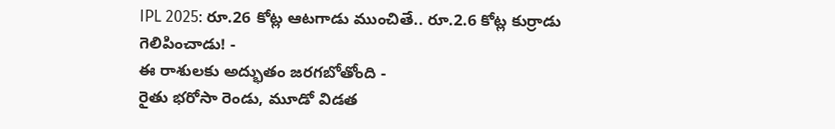IPL 2025: రూ.26 కోట్ల ఆటగాడు ముంచితే.. రూ.2.6 కోట్ల కుర్రాడు గెలిపించాడు! -
ఈ రాశులకు అద్భుతం జరగబోతోంది -
రైతు భరోసా రెండు, మూడో విడత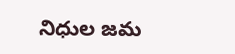నిధుల జమ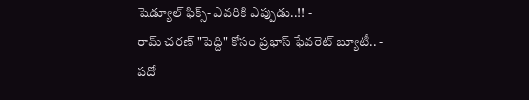షెడ్యూల్ ఫిక్స్- ఎవరికి ఎప్పుడు..!! -
రామ్ చరణ్ "పెద్ది" కోసం ప్రభాస్ ఫేవరెట్ బ్యూటీ.. -
పదో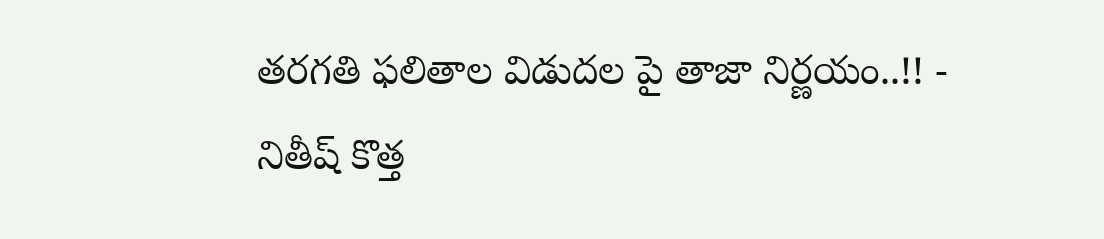తరగతి ఫలితాల విడుదల పై తాజా నిర్ణయం..!! -
నితీష్ కొత్త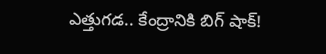ఎత్తుగడ.. కేంద్రానికి బిగ్ షాక్!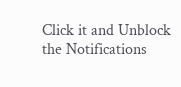Click it and Unblock the Notifications